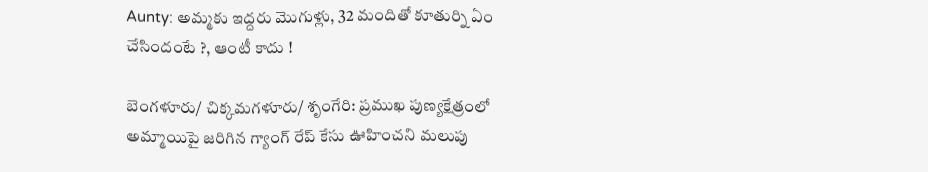Aunty: అమ్మకు ఇద్దరు మొగుళ్లు, 32 మందితో కూతుర్ని ఏం చేసిందంటే ?, ఆంటీ కాదు !

బెంగళూరు/ చిక్కమగళూరు/ శృంగేరి: ప్రముఖ పుణ్యక్షేత్రంలో అమ్మాయిపై జరిగిన గ్యాంగ్ రేప్ కేసు ఊహించని మలుపు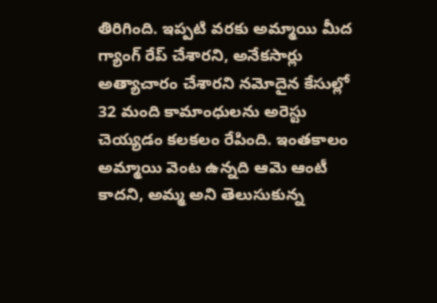తిరిగింది. ఇప్పటి వరకు అమ్మాయి మీద గ్యాంగ్ రేప్ చేశారని, అనేకసార్లు అత్యాచారం చేశారని నమోదైన కేసుల్లో 32 మంది కామాంధులను అరెస్టు చెయ్యడం కలకలం రేపింది. ఇంతకాలం అమ్మాయి వెంట ఉన్నది ఆమె ఆంటీ కాదని, అమ్మ అని తెలుసుకున్న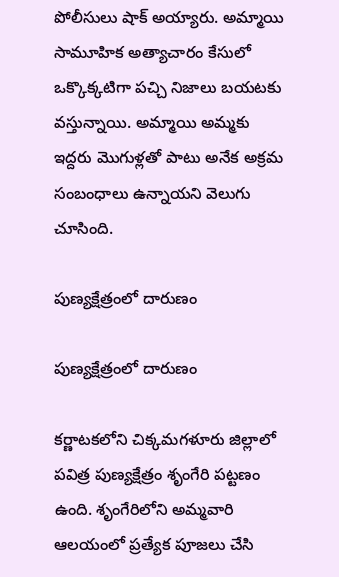పోలీసులు షాక్ అయ్యారు. అమ్మాయి సామూహిక అత్యాచారం కేసులో ఒక్కొక్కటిగా పచ్చి నిజాలు బయటకు వస్తున్నాయి. అమ్మాయి అమ్మకు ఇద్దరు మొగుళ్లతో పాటు అనేక అక్రమ సంబంధాలు ఉన్నాయని వెలుగు చూసింది.

పుణ్యక్షేత్రంలో దారుణం

పుణ్యక్షేత్రంలో దారుణం

కర్ణాటకలోని చిక్కమగళూరు జిల్లాలో పవిత్ర పుణ్యక్షేత్రం శృంగేరి పట్టణం ఉంది. శృంగేరిలోని అమ్మవారి ఆలయంలో ప్రత్యేక పూజలు చేసి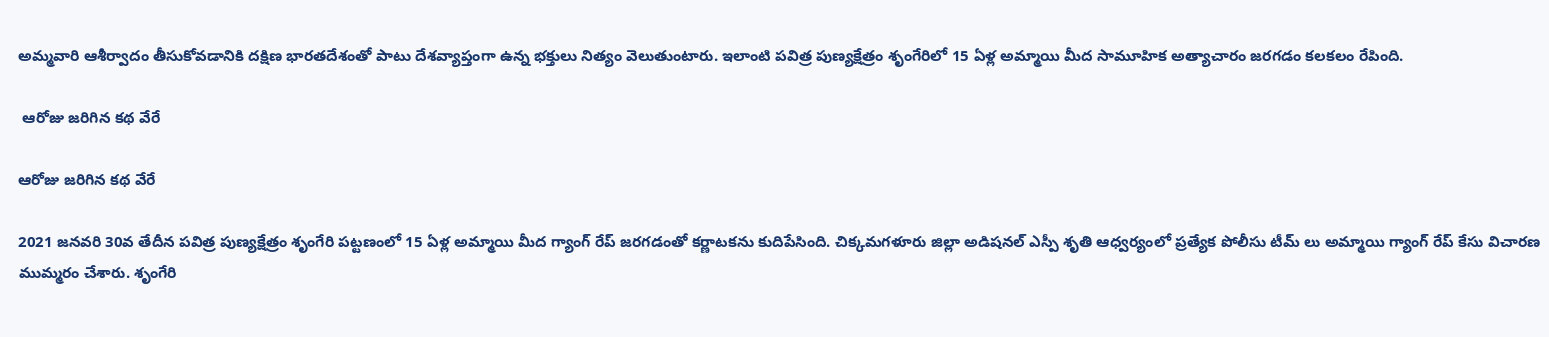అమ్మవారి ఆశీర్వాదం తీసుకోవడానికి దక్షిణ భారతదేశంతో పాటు దేశవ్యాప్తంగా ఉన్న భక్తులు నిత్యం వెలుతుంటారు. ఇలాంటి పవిత్ర పుణ్యక్షేత్రం శృంగేరిలో 15 ఏళ్ల అమ్మాయి మీద సామూహిక అత్యాచారం జరగడం కలకలం రేపింది.

 ఆరోజు జరిగిన కథ వేరే

ఆరోజు జరిగిన కథ వేరే

2021 జనవరి 30వ తేదీన పవిత్ర పుణ్యక్షేత్రం శృంగేరి పట్టణంలో 15 ఏళ్ల అమ్మాయి మీద గ్యాంగ్ రేప్ జరగడంతో కర్ణాటకను కుదిపేసింది. చిక్కమగళూరు జిల్లా అడిషనల్ ఎస్పీ శృతి ఆధ్వర్యంలో ప్రత్యేక పోలీసు టీమ్ లు అమ్మాయి గ్యాంగ్ రేప్ కేసు విచారణ ముమ్మరం చేశారు. శృంగేరి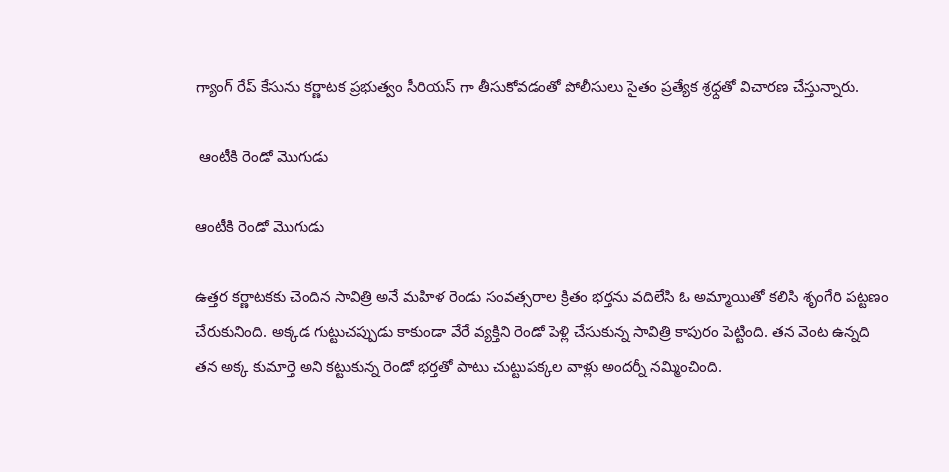గ్యాంగ్ రేప్ కేసును కర్ణాటక ప్రభుత్వం సీరియస్ గా తీసుకోవడంతో పోలీసులు సైతం ప్రత్యేక శ్రధ్దతో విచారణ చేస్తున్నారు.

 ఆంటీకి రెండో మొగుడు

ఆంటీకి రెండో మొగుడు

ఉత్తర కర్ణాటకకు చెందిన సావిత్రి అనే మహిళ రెండు సంవత్సరాల క్రితం భర్తను వదిలేసి ఓ అమ్మాయితో కలిసి శృంగేరి పట్టణం చేరుకునింది. అక్కడ గుట్టుచప్పుడు కాకుండా వేరే వ్యక్తిని రెండో పెళ్లి చేసుకున్న సావిత్రి కాపురం పెట్టింది. తన వెంట ఉన్నది తన అక్క కుమార్తె అని కట్టుకున్న రెండో భర్తతో పాటు చుట్టుపక్కల వాళ్లు అందర్నీ నమ్మించింది.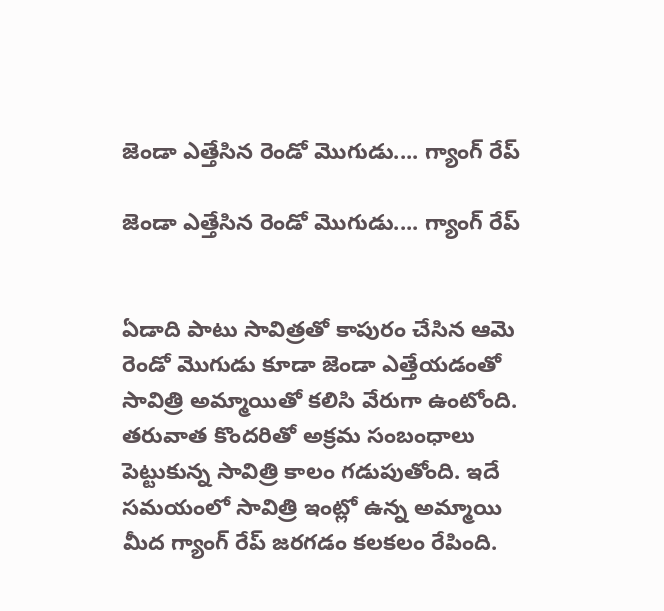జెండా ఎత్తేసిన రెండో మొగుడు.... గ్యాంగ్ రేప్

జెండా ఎత్తేసిన రెండో మొగుడు.... గ్యాంగ్ రేప్


ఏడాది పాటు సావిత్రతో కాపురం చేసిన ఆమె రెండో మొగుడు కూడా జెండా ఎత్తేయడంతో సావిత్రి అమ్మాయితో కలిసి వేరుగా ఉంటోంది. తరువాత కొందరితో అక్రమ సంబంధాలు పెట్టుకున్న సావిత్రి కాలం గడుపుతోంది. ఇదే సమయంలో సావిత్రి ఇంట్లో ఉన్న అమ్మాయి మీద గ్యాంగ్ రేప్ జరగడం కలకలం రేపింది.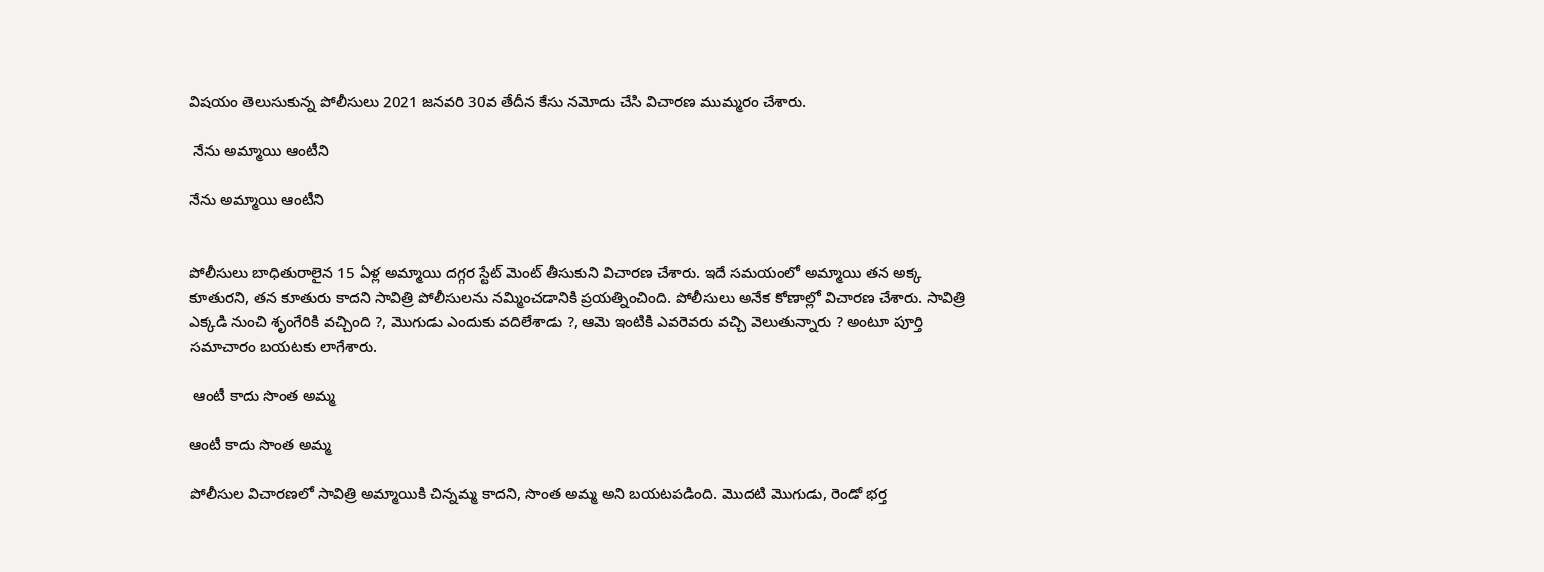విషయం తెలుసుకున్న పోలీసులు 2021 జనవరి 30వ తేదీన కేసు నమోదు చేసి విచారణ ముమ్మరం చేశారు.

 నేను అమ్మాయి ఆంటీని

నేను అమ్మాయి ఆంటీని


పోలీసులు బాధితురాలైన 15 ఏళ్ల అమ్మాయి దగ్గర స్టేట్ మెంట్ తీసుకుని విచారణ చేశారు. ఇదే సమయంలో అమ్మాయి తన అక్క కూతురని, తన కూతురు కాదని సావిత్రి పోలీసులను నమ్మించడానికి ప్రయత్నించింది. పోలీసులు అనేక కోణాల్లో విచారణ చేశారు. సావిత్రి ఎక్కడి నుంచి శృంగేరికి వచ్చింది ?, మొగుడు ఎందుకు వదిలేశాడు ?, ఆమె ఇంటికి ఎవరెవరు వచ్చి వెలుతున్నారు ? అంటూ పూర్తి సమాచారం బయటకు లాగేశారు.

 ఆంటీ కాదు సొంత అమ్మ

ఆంటీ కాదు సొంత అమ్మ

పోలీసుల విచారణలో సావిత్రి అమ్మాయికి చిన్నమ్మ కాదని, సొంత అమ్మ అని బయటపడింది. మొదటి మొగుడు, రెండో భర్త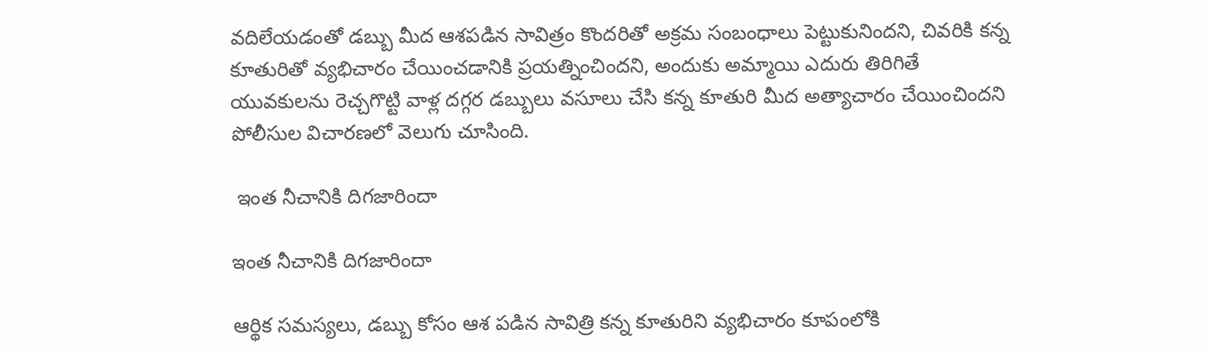వదిలేయడంతో డబ్బు మీద ఆశపడిన సావిత్రం కొందరితో అక్రమ సంబంధాలు పెట్టుకునిందని, చివరికి కన్న కూతురితో వ్యభిచారం చేయించడానికి ప్రయత్నించిందని, అందుకు అమ్మాయి ఎదురు తిరిగితే యువకులను రెచ్చగొట్టి వాళ్ల దగ్గర డబ్బులు వసూలు చేసి కన్న కూతురి మీద అత్యాచారం చేయించిందని పోలీసుల విచారణలో వెలుగు చూసింది.

 ఇంత నీచానికి దిగజారిందా

ఇంత నీచానికి దిగజారిందా

ఆర్థిక సమస్యలు, డబ్బు కోసం ఆశ పడిన సావిత్రి కన్న కూతురిని వ్యభిచారం కూపంలోకి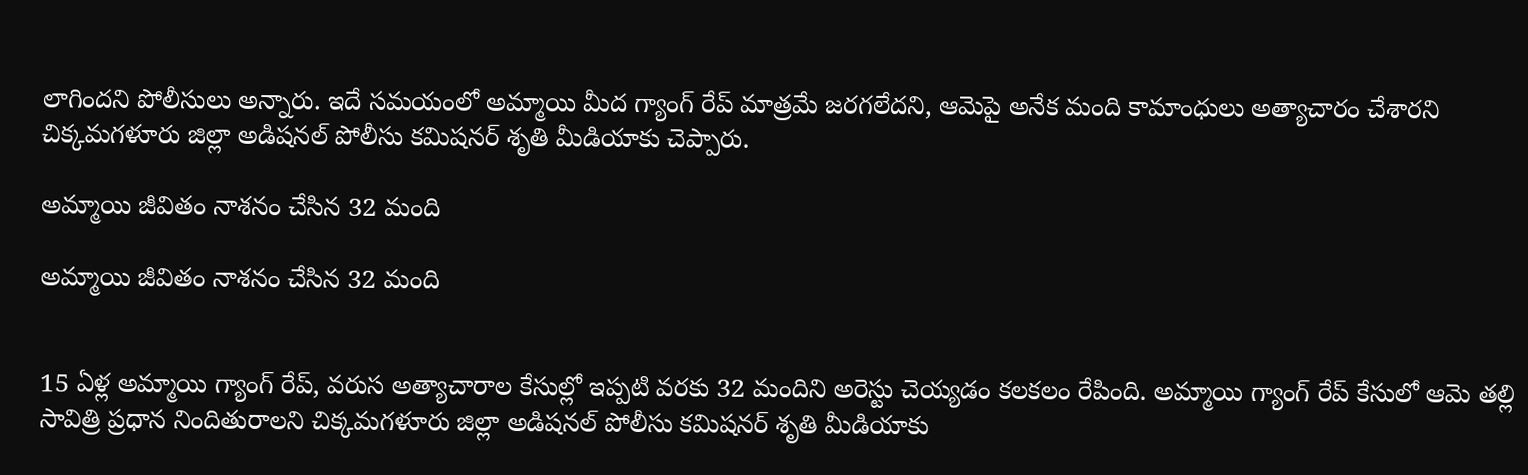లాగిందని పోలీసులు అన్నారు. ఇదే సమయంలో అమ్మాయి మీద గ్యాంగ్ రేప్ మాత్రమే జరగలేదని, ఆమెపై అనేక మంది కామాంధులు అత్యాచారం చేశారని చిక్కమగళూరు జిల్లా అడిషనల్ పోలీసు కమిషనర్ శృతి మీడియాకు చెప్పారు.

అమ్మాయి జీవితం నాశనం చేసిన 32 మంది

అమ్మాయి జీవితం నాశనం చేసిన 32 మంది


15 ఏళ్ల అమ్మాయి గ్యాంగ్ రేప్, వరుస అత్యాచారాల కేసుల్లో ఇప్పటి వరకు 32 మందిని అరెస్టు చెయ్యడం కలకలం రేపింది. అమ్మాయి గ్యాంగ్ రేప్ కేసులో ఆమె తల్లి సావిత్రి ప్రధాన నిందితురాలని చిక్కమగళూరు జిల్లా అడిషనల్ పోలీసు కమిషనర్ శృతి మీడియాకు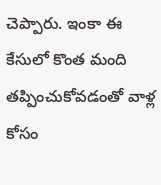చెప్పారు. ఇంకా ఈ కేసులో కొంత మంది తప్పించుకోవడంతో వాళ్ల కోసం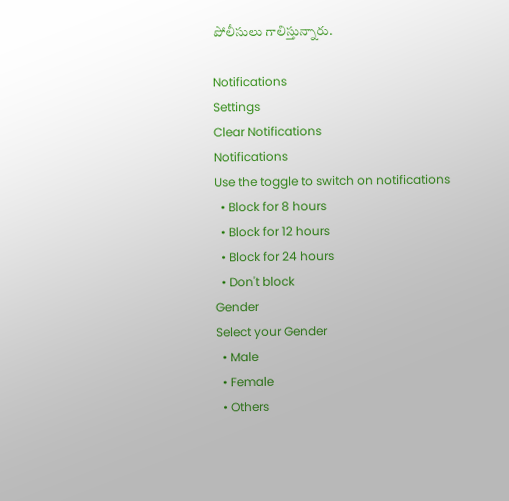పోలీసులు గాలిస్తున్నారు.

Notifications
Settings
Clear Notifications
Notifications
Use the toggle to switch on notifications
  • Block for 8 hours
  • Block for 12 hours
  • Block for 24 hours
  • Don't block
Gender
Select your Gender
  • Male
  • Female
  • Others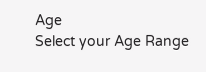Age
Select your Age Range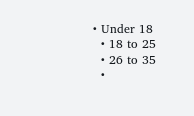• Under 18
  • 18 to 25
  • 26 to 35
  •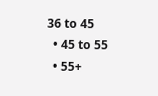36 to 45
  • 45 to 55
  • 55+